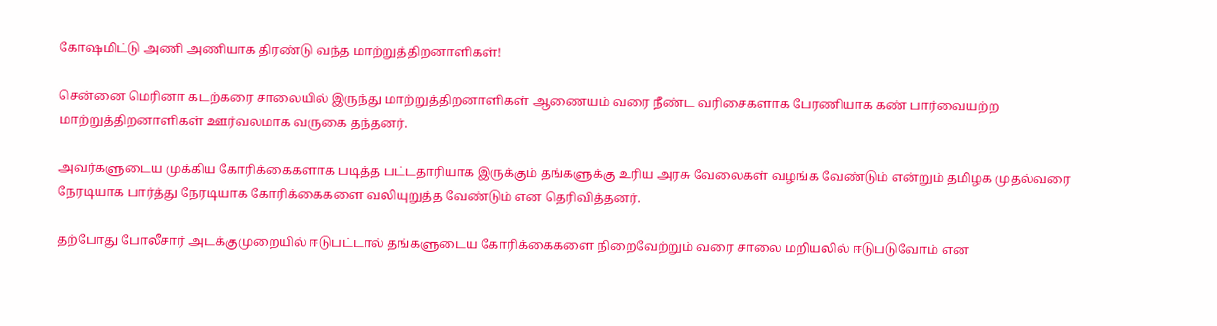கோஷமிட்டு அணி அணியாக திரண்டு வந்த மாற்றுத்திறனாளிகள்!

சென்னை மெரினா கடற்கரை சாலையில் இருந்து மாற்றுத்திறனாளிகள் ஆணையம் வரை நீண்ட வரிசைகளாக பேரணியாக கண் பார்வையற்ற மாற்றுத்திறனாளிகள் ஊர்வலமாக வருகை தந்தனர்.

அவர்களுடைய முக்கிய கோரிக்கைகளாக படித்த பட்டதாரியாக இருக்கும் தங்களுக்கு உரிய அரசு வேலைகள் வழங்க வேண்டும் என்றும் தமிழக முதல்வரை நேரடியாக பார்த்து நேரடியாக கோரிக்கைகளை வலியுறுத்த வேண்டும் என தெரிவித்தனர்.

தற்போது போலீசார் அடக்குமுறையில் ஈடுபட்டால் தங்களுடைய கோரிக்கைகளை நிறைவேற்றும் வரை சாலை மறியலில் ஈடுபடுவோம் என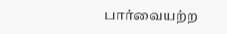பார்வையற்ற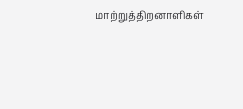மாற்றுத்திறனாளிகள்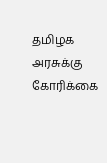தமிழக அரசுக்கு கோரிக்கை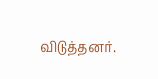விடுத்தனர்.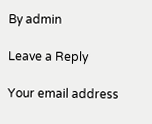By admin

Leave a Reply

Your email address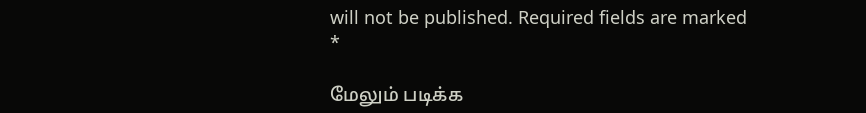will not be published. Required fields are marked *

மேலும் படிக்க